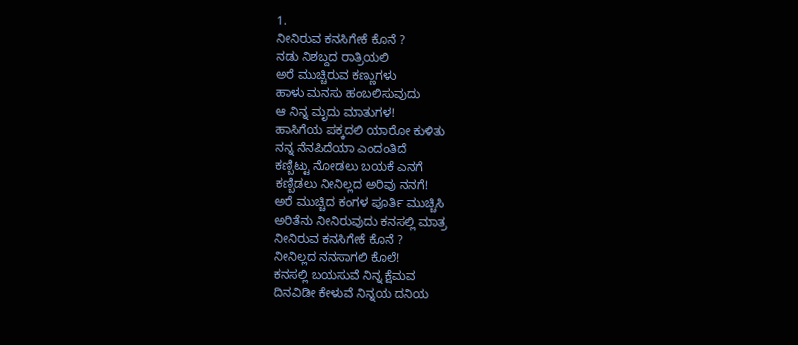1.
ನೀನಿರುವ ಕನಸಿಗೇಕೆ ಕೊನೆ ?
ನಡು ನಿಶಬ್ದದ ರಾತ್ರಿಯಲಿ
ಅರೆ ಮುಚ್ಚಿರುವ ಕಣ್ಣುಗಳು
ಹಾಳು ಮನಸು ಹಂಬಲಿಸುವುದು
ಆ ನಿನ್ನ ಮೃದು ಮಾತುಗಳ!
ಹಾಸಿಗೆಯ ಪಕ್ಕದಲಿ ಯಾರೋ ಕುಳಿತು
ನನ್ನ ನೆನಪಿದೆಯಾ ಎಂದಂತಿದೆ
ಕಣ್ಬಿಟ್ಟು ನೋಡಲು ಬಯಕೆ ಎನಗೆ
ಕಣ್ಬಿಡಲು ನೀನಿಲ್ಲದ ಅರಿವು ನನಗೆ!
ಅರೆ ಮುಚ್ಚಿದ ಕಂಗಳ ಪೂರ್ತಿ ಮುಚ್ಚಿಸಿ
ಅರಿತೆನು ನೀನಿರುವುದು ಕನಸಲ್ಲಿ ಮಾತ್ರ
ನೀನಿರುವ ಕನಸಿಗೇಕೆ ಕೊನೆ ?
ನೀನಿಲ್ಲದ ನನಸಾಗಲಿ ಕೊಲೆ!
ಕನಸಲ್ಲಿ ಬಯಸುವೆ ನಿನ್ನ ಕ್ಷೆಮವ
ದಿನವಿಡೀ ಕೇಳುವೆ ನಿನ್ನಯ ದನಿಯ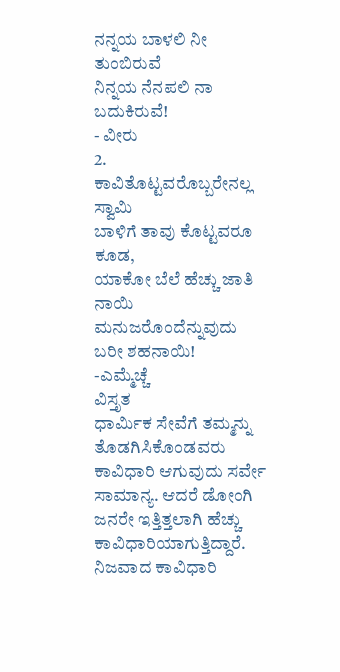ನನ್ನಯ ಬಾಳಲಿ ನೀ ತುಂಬಿರುವೆ
ನಿನ್ನಯ ನೆನಪಲಿ ನಾ ಬದುಕಿರುವೆ!
- ವೀರು
2.
ಕಾವಿತೊಟ್ಟವರೊಬ್ಬರೇನಲ್ಲ ಸ್ವಾಮಿ
ಬಾಳಿಗೆ ತಾವು ಕೊಟ್ಟವರೂ ಕೂಡ,
ಯಾಕೋ ಬೆಲೆ ಹೆಚ್ಚು ಜಾತಿ ನಾಯಿ
ಮನುಜರೊಂದೆನ್ನುವುದು ಬರೀ ಶಹನಾಯಿ!
-ಎಮ್ಮೆಚ್ಚೆ
ವಿಸ್ತೃತ
ಧಾರ್ಮಿಕ ಸೇವೆಗೆ ತಮ್ಮನ್ನು ತೊಡಗಿಸಿಕೊಂಡವರು ಕಾವಿಧಾರಿ ಆಗುವುದು ಸರ್ವೇ ಸಾಮಾನ್ಯ. ಆದರೆ ಡೋಂಗಿ ಜನರೇ ಇತ್ತಿತ್ತಲಾಗಿ ಹೆಚ್ಚು ಕಾವಿಧಾರಿಯಾಗುತ್ತಿದ್ದಾರೆ. ನಿಜವಾದ ಕಾವಿಧಾರಿ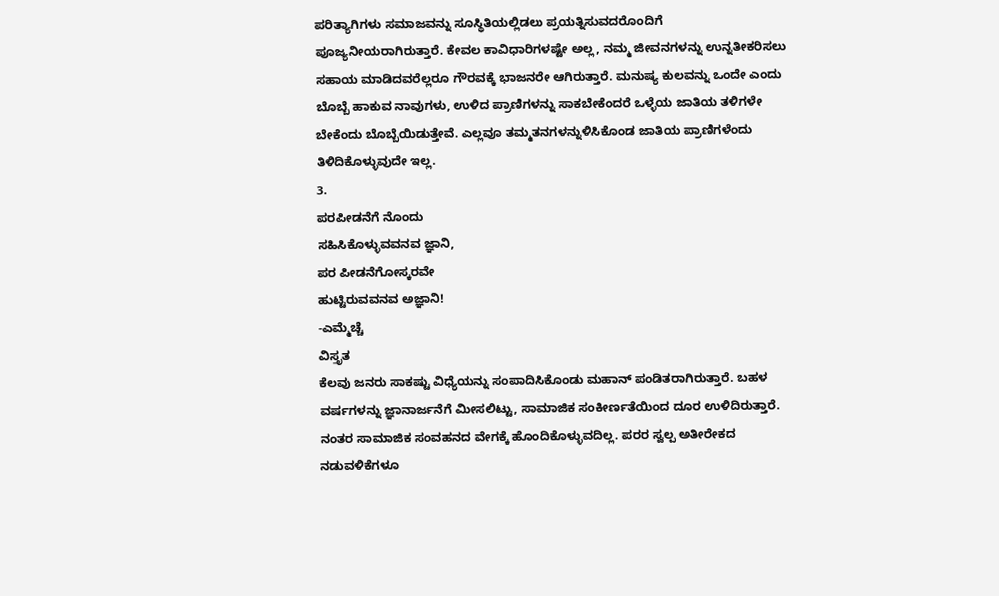ಪರಿತ್ಯಾಗಿಗಳು ಸಮಾಜವನ್ನು ಸೂಸ್ಥಿತಿಯಲ್ಲಿಡಲು ಪ್ರಯತ್ನಿಸುವದರೊಂದಿಗೆ ಪೂಜ್ಯನೀಯರಾಗಿರುತ್ತಾರೆ. ಕೇವಲ ಕಾವಿಧಾರಿಗಳಷ್ಟೇ ಅಲ್ಲ, ನಮ್ಮ ಜೀವನಗಳನ್ನು ಉನ್ನತೀಕರಿಸಲು ಸಹಾಯ ಮಾಡಿದವರೆಲ್ಲರೂ ಗೌರವಕ್ಕೆ ಭಾಜನರೇ ಆಗಿರುತ್ತಾರೆ. ಮನುಷ್ಯ ಕುಲವನ್ನು ಒಂದೇ ಎಂದು ಬೊಬ್ಬೆ ಹಾಕುವ ನಾವುಗಳು, ಉಳಿದ ಪ್ರಾಣಿಗಳನ್ನು ಸಾಕಬೇಕೆಂದರೆ ಒಳ್ಳೆಯ ಜಾತಿಯ ತಳಿಗಳೇ ಬೇಕೆಂದು ಬೊಬ್ಬೆಯಿಡುತ್ತೇವೆ. ಎಲ್ಲವೂ ತಮ್ಮತನಗಳನ್ನುಳಿಸಿಕೊಂಡ ಜಾತಿಯ ಪ್ರಾಣಿಗಳೆಂದು ತಿಳಿದಿಕೊಳ್ಳುವುದೇ ಇಲ್ಲ.
3.
ಪರಪೀಡನೆಗೆ ನೊಂದು
ಸಹಿಸಿಕೊಳ್ಳುವವನವ ಜ್ಞಾನಿ,
ಪರ ಪೀಡನೆಗೋಸ್ಕರವೇ
ಹುಟ್ಟಿರುವವನವ ಅಜ್ಞಾನಿ!
-ಎಮ್ಮೆಚ್ಚೆ
ವಿಸ್ತೃತ
ಕೆಲವು ಜನರು ಸಾಕಷ್ಟು ವಿಧ್ಯೆಯನ್ನು ಸಂಪಾದಿಸಿಕೊಂಡು ಮಹಾನ್ ಪಂಡಿತರಾಗಿರುತ್ತಾರೆ. ಬಹಳ ವರ್ಷಗಳನ್ನು ಜ್ಞಾನಾರ್ಜನೆಗೆ ಮೀಸಲಿಟ್ಟು, ಸಾಮಾಜಿಕ ಸಂಕೀರ್ಣತೆಯಿಂದ ದೂರ ಉಳಿದಿರುತ್ತಾರೆ. ನಂತರ ಸಾಮಾಜಿಕ ಸಂವಹನದ ವೇಗಕ್ಕೆ ಹೊಂದಿಕೊಳ್ಳುವದಿಲ್ಲ. ಪರರ ಸ್ವಲ್ಪ ಅತೀರೇಕದ ನಡುವಳಿಕೆಗಳೂ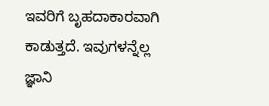ಇವರಿಗೆ ಬೃಹದಾಕಾರವಾಗಿ ಕಾಡುತ್ತದೆ. ಇವುಗಳನ್ನೆಲ್ಲ ಜ್ಞಾನಿ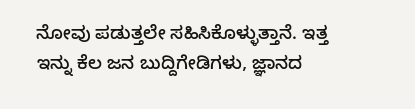ನೋವು ಪಡುತ್ತಲೇ ಸಹಿಸಿಕೊಳ್ಳುತ್ತಾನೆ. ಇತ್ತ ಇನ್ನು ಕೆಲ ಜನ ಬುದ್ದಿಗೇಡಿಗಳು, ಜ್ಞಾನದ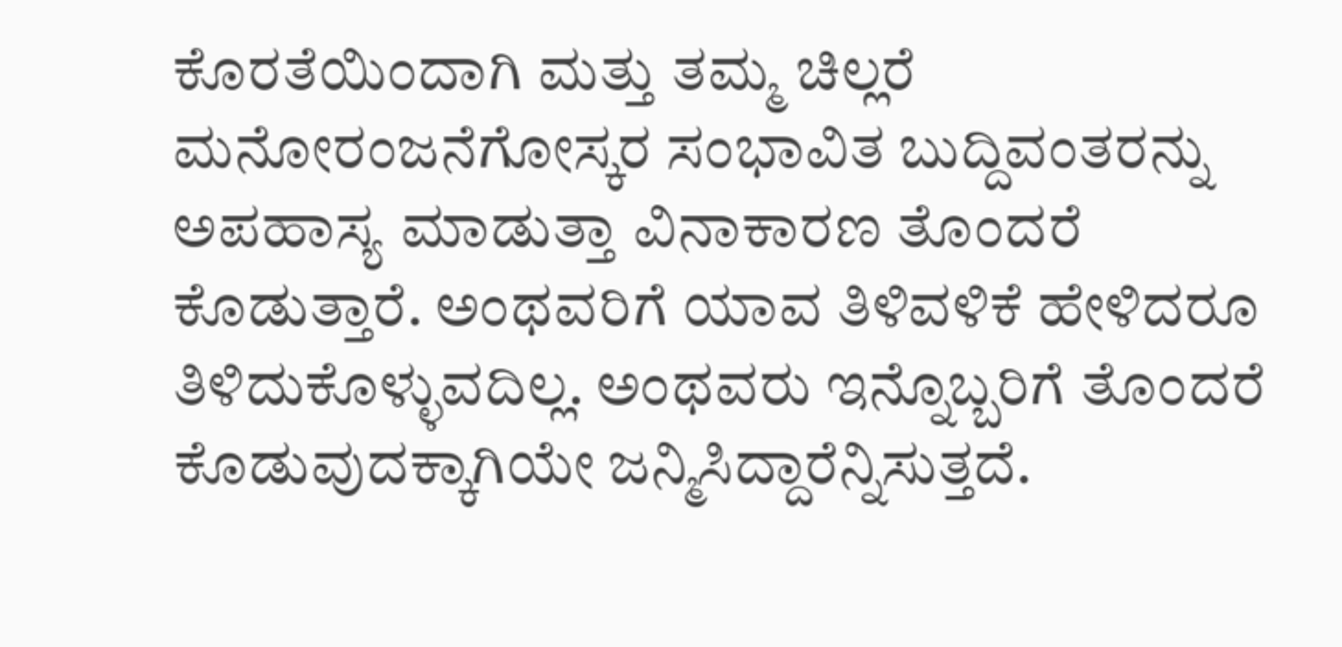ಕೊರತೆಯಿಂದಾಗಿ ಮತ್ತು ತಮ್ಮ ಚಿಲ್ಲರೆ ಮನೋರಂಜನೆಗೋಸ್ಕರ ಸಂಭಾವಿತ ಬುದ್ದಿವಂತರನ್ನು ಅಪಹಾಸ್ಯ ಮಾಡುತ್ತಾ ವಿನಾಕಾರಣ ತೊಂದರೆ ಕೊಡುತ್ತಾರೆ. ಅಂಥವರಿಗೆ ಯಾವ ತಿಳಿವಳಿಕೆ ಹೇಳಿದರೂ ತಿಳಿದುಕೊಳ್ಳುವದಿಲ್ಲ. ಅಂಥವರು ಇನ್ನೊಬ್ಬರಿಗೆ ತೊಂದರೆ ಕೊಡುವುದಕ್ಕಾಗಿಯೇ ಜನ್ಮಿಸಿದ್ದಾರೆನ್ನಿಸುತ್ತದೆ.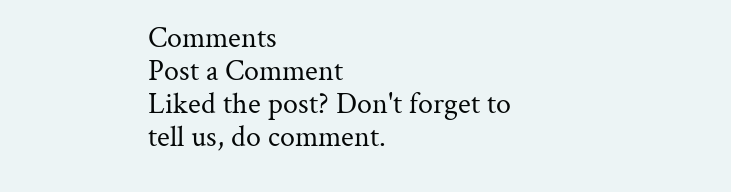Comments
Post a Comment
Liked the post? Don't forget to tell us, do comment.